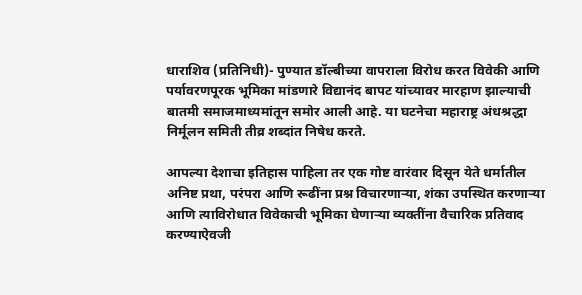धाराशिव (प्रतिनिधी)- पुण्यात डॉल्बीच्या वापराला विरोध करत विवेकी आणि पर्यावरणपूरक भूमिका मांडणारे विद्यानंद बापट यांच्यावर मारहाण झाल्याची बातमी समाजमाध्यमांतून समोर आली आहे. या घटनेचा महाराष्ट्र अंधश्रद्धा निर्मूलन समिती तीव्र शब्दांत निषेध करते.

आपल्या देशाचा इतिहास पाहिला तर एक गोष्ट वारंवार दिसून येते धर्मातील अनिष्ट प्रथा, परंपरा आणि रूढींना प्रश्न विचारणाऱ्या, शंका उपस्थित करणाऱ्या आणि त्याविरोधात विवेकाची भूमिका घेणाऱ्या व्यक्तींना वैचारिक प्रतिवाद करण्याऐवजी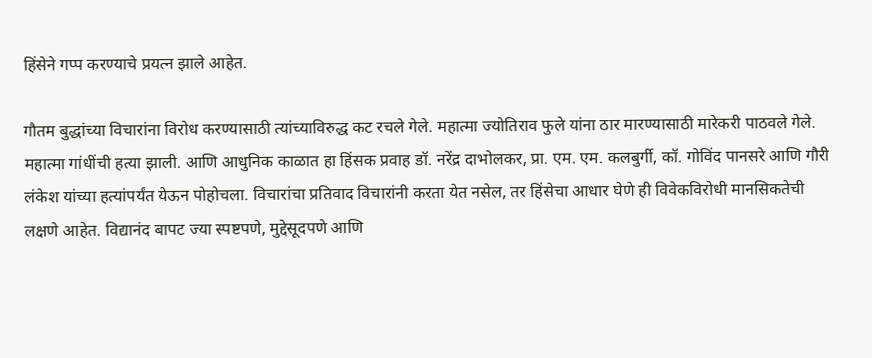हिंसेने गप्प करण्याचे प्रयत्न झाले आहेत.

गौतम बुद्धांच्या विचारांना विरोध करण्यासाठी त्यांच्याविरुद्ध कट रचले गेले. महात्मा ज्योतिराव फुले यांना ठार मारण्यासाठी मारेकरी पाठवले गेले. महात्मा गांधींची हत्या झाली. आणि आधुनिक काळात हा हिंसक प्रवाह डॉ. नरेंद्र दाभोलकर, प्रा. एम. एम. कलबुर्गी, कॉ. गोविंद पानसरे आणि गौरी लंकेश यांच्या हत्यांपर्यंत येऊन पोहोचला. विचारांचा प्रतिवाद विचारांनी करता येत नसेल, तर हिंसेचा आधार घेणे ही विवेकविरोधी मानसिकतेची लक्षणे आहेत. विद्यानंद बापट ज्या स्पष्टपणे, मुद्देसूदपणे आणि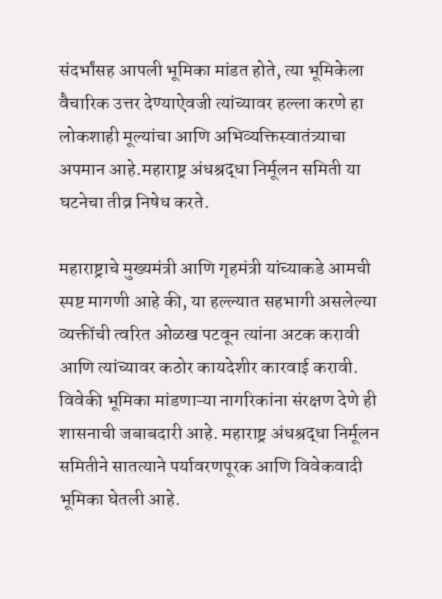संदर्भांसह आपली भूमिका मांडत होते, त्या भूमिकेला वैचारिक उत्तर देण्याऐवजी त्यांच्यावर हल्ला करणे हा लोकशाही मूल्यांचा आणि अभिव्यक्तिस्वातंत्र्याचा अपमान आहे.महाराष्ट्र अंधश्रद्धा निर्मूलन समिती या घटनेचा तीव्र निषेध करते.

महाराष्ट्राचे मुख्यमंत्री आणि गृहमंत्री यांच्याकडे आमची स्पष्ट मागणी आहे की, या हल्ल्यात सहभागी असलेल्या व्यक्तींची त्वरित ओळख पटवून त्यांना अटक करावी आणि त्यांच्यावर कठोर कायदेशीर कारवाई करावी. विवेकी भूमिका मांडणाऱ्या नागरिकांना संरक्षण देणे ही शासनाची जबाबदारी आहे. महाराष्ट्र अंधश्रद्धा निर्मूलन समितीने सातत्याने पर्यावरणपूरक आणि विवेकवादी भूमिका घेतली आहे.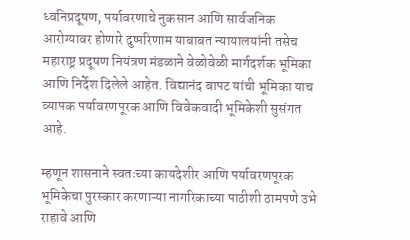ध्वनिप्रदूषण, पर्यावरणाचे नुकसान आणि सार्वजनिक आरोग्यावर होणारे दुष्परिणाम याबाबत न्यायालयांनी तसेच महाराष्ट्र प्रदूषण नियंत्रण मंडळाने वेळोवेळी मार्गदर्शक भूमिका आणि निर्देश दिलेले आहेत. विद्यानंद बापट यांची भूमिका याच व्यापक पर्यावरणपूरक आणि विवेकवादी भूमिकेशी सुसंगत आहे.

म्हणून शासनाने स्वतःच्या कायदेशीर आणि पर्यावरणपूरक भूमिकेचा पुरस्कार करणाऱ्या नागरिकाच्या पाठीशी ठामपणे उभे राहावे आणि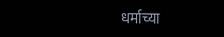धर्माच्या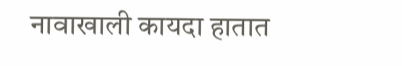नावाखाली कायदा हातात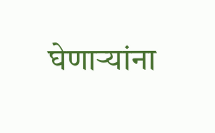घेणाऱ्यांना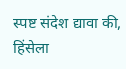स्पष्ट संदेश द्यावा की, हिंसेला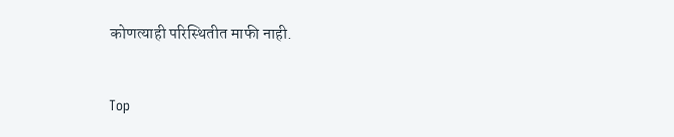कोणत्याही परिस्थितीत माफी नाही.


Top